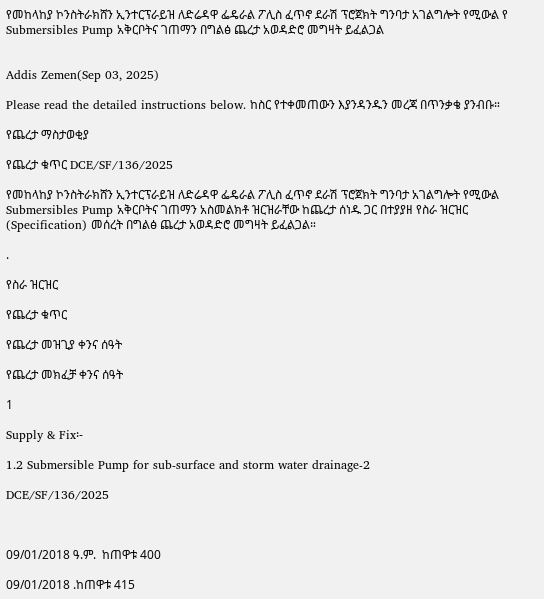የመከላከያ ኮንስትራክሸን ኢንተርፕራይዝ ለድሬዳዋ ፌዴራል ፖሊስ ፈጥኖ ደራሽ ፕሮጀክት ግንባታ አገልግሎት የሚውል የ Submersibles Pump አቅርቦትና ገጠማን በግልፅ ጨረታ አወዳድሮ መግዛት ይፈልጋል


Addis Zemen(Sep 03, 2025)

Please read the detailed instructions below. ከስር የተቀመጠውን እያንዳንዱን መረጃ በጥንቃቄ ያንብቡ።

የጨረታ ማስታወቂያ

የጨረታ ቁጥር DCE/SF/136/2025

የመከላከያ ኮንስትራክሸን ኢንተርፕራይዝ ለድሬዳዋ ፌዴራል ፖሊስ ፈጥኖ ደራሽ ፕሮጀክት ግንባታ አገልግሎት የሚውል Submersibles Pump አቅርቦትና ገጠማን አስመልክቶ ዝርዝራቸው ከጨረታ ሰነዱ ጋር በተያያዘ የስራ ዝርዝር (Specification) መሰረት በግልፅ ጨረታ አወዳድሮ መግዛት ይፈልጋል።

.

የስራ ዝርዝር

የጨረታ ቁጥር

የጨረታ መዝጊያ ቀንና ሰዓት

የጨረታ መክፈቻ ቀንና ሰዓት

1

Supply & Fix፡-

1.2 Submersible Pump for sub-surface and storm water drainage-2

DCE/SF/136/2025



09/01/2018 ዓ.ም.  ከጠዋቱ 400

09/01/2018 .ከጠዋቱ 415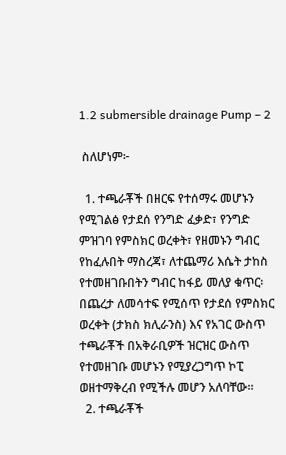1.2 submersible drainage Pump – 2

 ስለሆነም፦

  1. ተጫራቾች በዘርፍ የተሰማሩ መሆኑን የሚገልፅ የታደሰ የንግድ ፈቃድ፣ የንግድ ምዝገባ የምስክር ወረቀት፣ የዘመኑን ግብር የከፈሉበት ማስረጃ፣ ለተጨማሪ እሴት ታከስ የተመዘገቡበትን ግብር ከፋይ መለያ ቁጥር፡በጨረታ ለመሳተፍ የሚሰጥ የታደሰ የምስክር ወረቀት (ታክስ ክሊራንስ) እና የአገር ውስጥ ተጫራቾች በአቅራቢዎች ዝርዝር ውስጥ የተመዘገቡ መሆኑን የሚያረጋግጥ ኮፒ ወዘተማቅረብ የሚችሉ መሆን አለባቸው።
  2. ተጫራቾች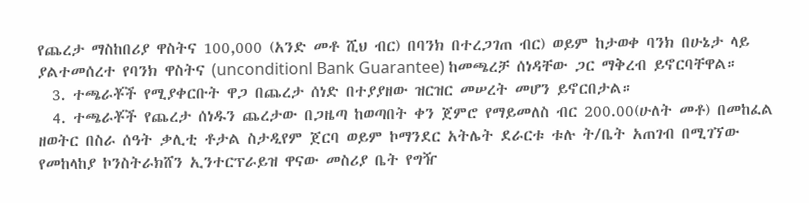የጨረታ ማስከበሪያ ዋስትና 100,000 (አንድ መቶ ሺህ ብር) በባንክ በተረጋገጠ ብር) ወይም ከታወቀ ባንክ በሁኔታ ላይ ያልተመሰረተ የባንክ ዋስትና (unconditionl Bank Guarantee) ከመጫረቻ ሰነዳቸው ጋር ማቅረብ ይኖርባቸዋል።
  3. ተጫራቾች የሚያቀርቡት ዋጋ በጨረታ ሰነድ በተያያዘው ዝርዝር መሠረት መሆን ይኖርበታል።
  4. ተጫራቾች የጨረታ ሰነዱን ጨረታው በጋዜጣ ከወጣበት ቀን ጀምሮ የማይመለስ ብር 200.00(ሁለት መቶ) በመከፈል ዘወትር በስራ ሰዓት ቃሊቲ ቶታል ስታዲየም ጀርባ ወይም ኮማንደር አትሌት ደራርቱ ቱሉ ት/ቤት አጠገብ በሚገኘው የመከላከያ ኮንስትራክሸን ኢንተርፕራይዝ ዋናው መስሪያ ቤት የግዥ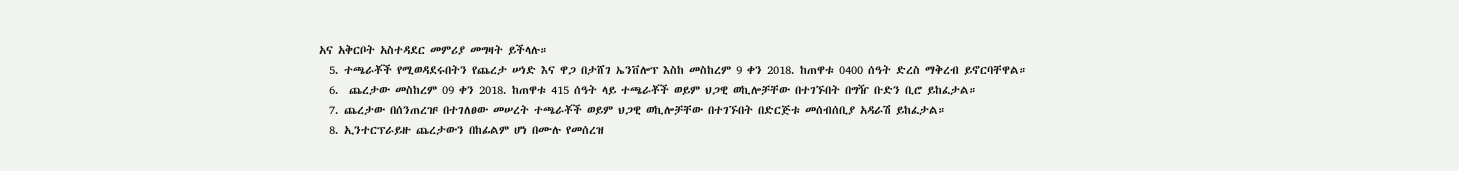አና አቅርቦት አስተዳደር መምሪያ መግዛት ይችላሉ።
  5. ተጫራቾች የሚወዳደሩበትን የጨረታ ሠነድ እና ዋጋ በታሸገ ኤንቨሎፕ እስከ መስከረም 9 ቀን 2018. ከጠዋቱ 0400 ሰዓት ድረስ ማቅረብ ይኖርባቸዋል።
  6.  ጨረታው መስከረም 09 ቀን 2018. ከጠዋቱ 415 ሰዓት ላይ ተጫራቾች ወይም ህጋዊ ወኪሎቻቸው በተገኙበት በግዥ ቡድን ቢሮ ይከፈታል።
  7. ጨረታው በሰንጠረዡ በተገለፀው መሠረት ተጫራቾች ወይም ህጋዊ ወኪሎቻቸው በተገኙበት በድርጅቱ መሰብሰቢያ አዳራሽ ይከፈታል።
  8. ኢንተርፕራይዙ ጨረታውን በከፊልም ሆነ በሙሉ የመሰረዝ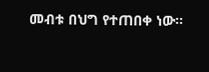መብቱ በህግ የተጠበቀ ነው።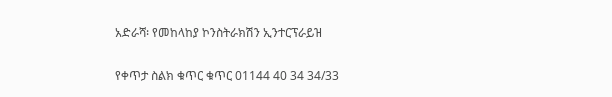አድራሻ፡ የመከላከያ ኮንስትራክሽን ኢንተርፕራይዝ

የቀጥታ ስልክ ቁጥር ቁጥር 01144 40 34 34/33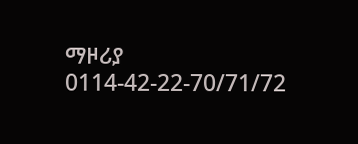ማዞሪያ 0114-42-22-70/71/72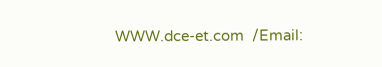WWW.dce-et.com  /Email: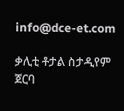info@dce-et.com

ቃሊቲ ቶታል ስታዲየም ጀርባ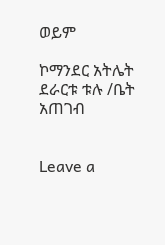ወይም

ኮማንደር አትሌት ደራርቱ ቱሉ /ቤት አጠገብ


Leave a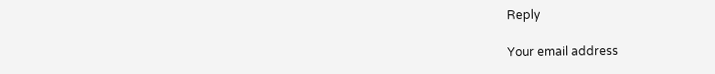Reply

Your email address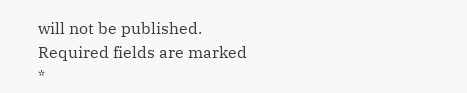will not be published. Required fields are marked *